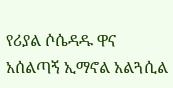የሪያል ሶሴዳዱ ዋና አሰልጣኝ ኢማኖል አልጓሲል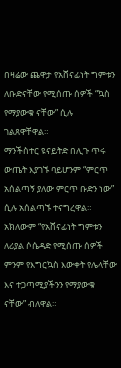በዛሬው ጨዋታ የአሸናፊነት ግምቱን ለቡድናቸው የሚሰጡ ሰዎች “ኳስ የማያውቁ ናቸው” ሲሉ ገልጸዋቸዋል።
ማንችስተር ዩናይትድ በሊጉ ጥሩ ውጤት እያገኙ ባይሆንም “ምርጥ አሰልጣኝ ያለው ምርጥ ቡድን ነው” ሲሉ አሰልጣኙ ተናግረዋል።
አክለውም “የአሸናፊነት ግምቱን ለሪያል ሶሴዳድ የሚሰጡ ሰዎች ምንም የእግርኳስ እውቀት የሌላቸው እና ተጋጣሚያችንን የማያውቁ ናቸው” ብለዋል።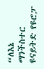“ለእኔ ማንችስተር ዩናይትድ የዩሮፓ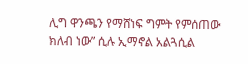ሊግ ዋንጫን የማሸነፍ ግምት የምሰጠው ክለብ ነው” ሲሉ ኢማኖል አልጓሲል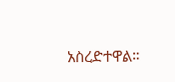አስረድተዋል።